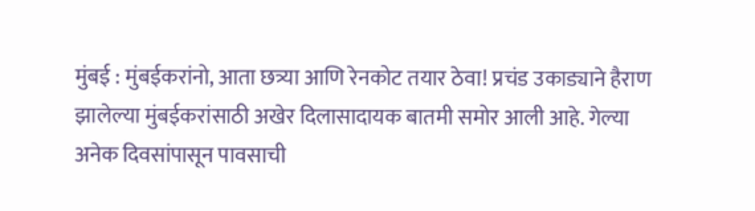मुंबई : मुंबईकरांनो, आता छत्र्या आणि रेनकोट तयार ठेवा! प्रचंड उकाड्याने हैराण झालेल्या मुंबईकरांसाठी अखेर दिलासादायक बातमी समोर आली आहे. गेल्या अनेक दिवसांपासून पावसाची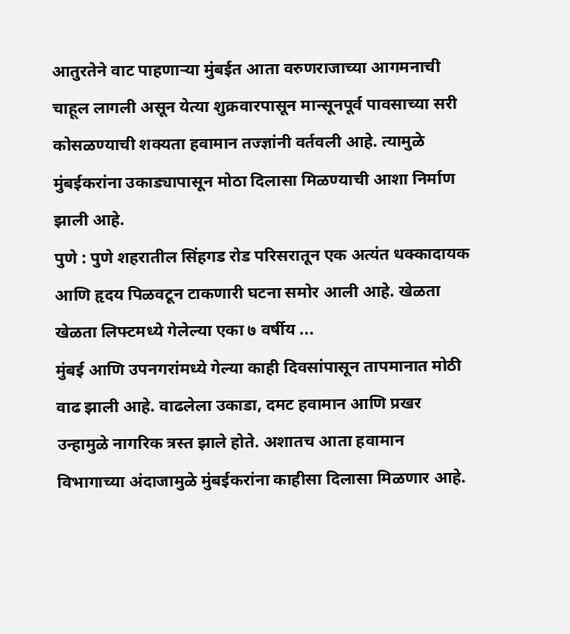आतुरतेने वाट पाहणाऱ्या मुंबईत आता वरुणराजाच्या आगमनाची चाहूल लागली असून येत्या शुक्रवारपासून मान्सूनपूर्व पावसाच्या सरी कोसळण्याची शक्यता हवामान तज्ज्ञांनी वर्तवली आहे. त्यामुळे मुंबईकरांना उकाड्यापासून मोठा दिलासा मिळण्याची आशा निर्माण झाली आहे.
पुणे : पुणे शहरातील सिंहगड रोड परिसरातून एक अत्यंत धक्कादायक आणि हृदय पिळवटून टाकणारी घटना समोर आली आहे. खेळता खेळता लिफ्टमध्ये गेलेल्या एका ७ वर्षीय ...
मुंबई आणि उपनगरांमध्ये गेल्या काही दिवसांपासून तापमानात मोठी वाढ झाली आहे. वाढलेला उकाडा, दमट हवामान आणि प्रखर उन्हामुळे नागरिक त्रस्त झाले होते. अशातच आता हवामान विभागाच्या अंदाजामुळे मुंबईकरांना काहीसा दिलासा मिळणार आहे.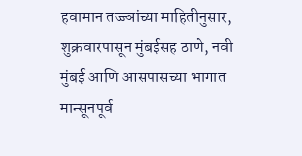हवामान तज्ज्ञांच्या माहितीनुसार, शुक्रवारपासून मुंबईसह ठाणे, नवी मुंबई आणि आसपासच्या भागात मान्सूनपूर्व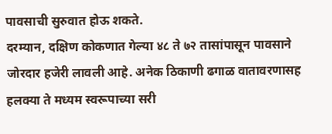पावसाची सुरुवात होऊ शकते.
दरम्यान, दक्षिण कोकणात गेल्या ४८ ते ७२ तासांपासून पावसाने जोरदार हजेरी लावली आहे. अनेक ठिकाणी ढगाळ वातावरणासह हलक्या ते मध्यम स्वरूपाच्या सरी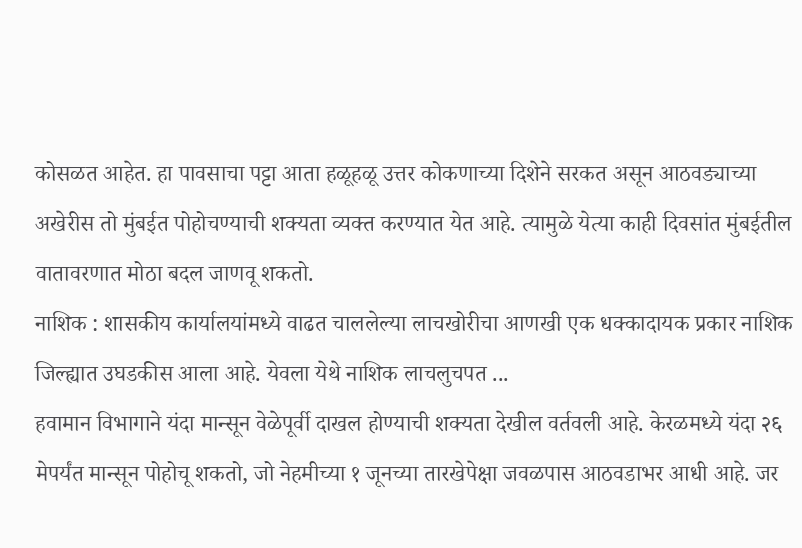कोसळत आहेत. हा पावसाचा पट्टा आता हळूहळू उत्तर कोकणाच्या दिशेने सरकत असून आठवड्याच्या अखेरीस तो मुंबईत पोहोचण्याची शक्यता व्यक्त करण्यात येत आहे. त्यामुळे येत्या काही दिवसांत मुंबईतील वातावरणात मोठा बदल जाणवू शकतो.
नाशिक : शासकीय कार्यालयांमध्ये वाढत चाललेल्या लाचखोरीचा आणखी एक धक्कादायक प्रकार नाशिक जिल्ह्यात उघडकीस आला आहे. येवला येथे नाशिक लाचलुचपत ...
हवामान विभागाने यंदा मान्सून वेळेपूर्वी दाखल होण्याची शक्यता देखील वर्तवली आहे. केरळमध्ये यंदा २६ मेपर्यंत मान्सून पोहोचू शकतो, जो नेहमीच्या १ जूनच्या तारखेपेक्षा जवळपास आठवडाभर आधी आहे. जर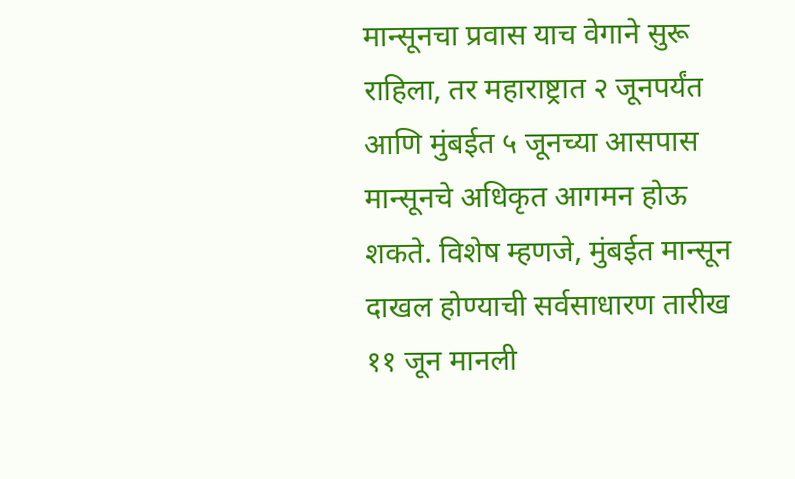मान्सूनचा प्रवास याच वेगाने सुरू राहिला, तर महाराष्ट्रात २ जूनपर्यंत आणि मुंबईत ५ जूनच्या आसपास मान्सूनचे अधिकृत आगमन होऊ शकते. विशेष म्हणजे, मुंबईत मान्सून दाखल होण्याची सर्वसाधारण तारीख ११ जून मानली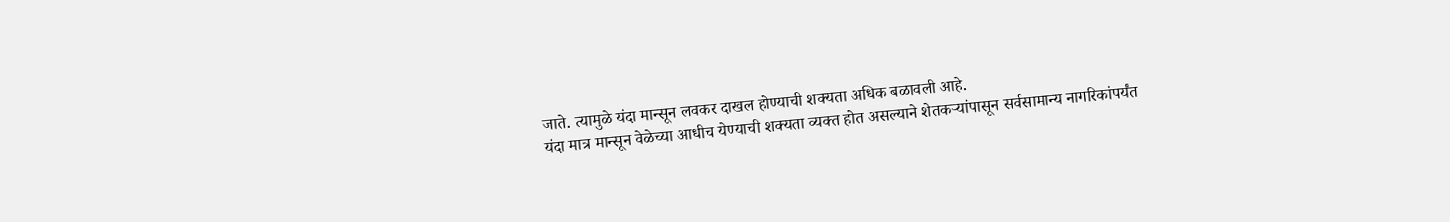जाते. त्यामुळे यंदा मान्सून लवकर दाखल होण्याची शक्यता अधिक बळावली आहे.
यंदा मात्र मान्सून वेळेच्या आधीच येण्याची शक्यता व्यक्त होत असल्याने शेतकऱ्यांपासून सर्वसामान्य नागरिकांपर्यंत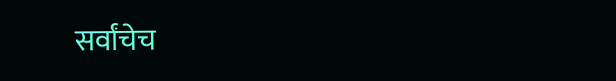सर्वांचेच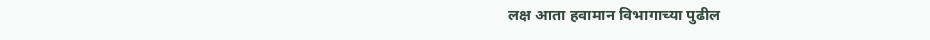लक्ष आता हवामान विभागाच्या पुढील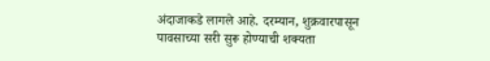अंदाजाकडे लागले आहे. दरम्यान, शुक्रवारपासून पावसाच्या सरी सुरू होण्याची शक्यता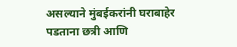असल्याने मुंबईकरांनी घराबाहेर पडताना छत्री आणि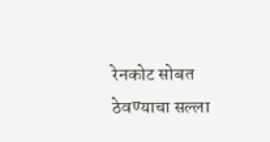रेनकोट सोबत ठेवण्याचा सल्ला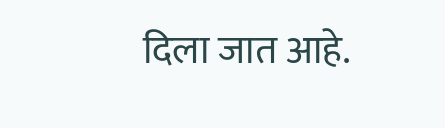दिला जात आहे.